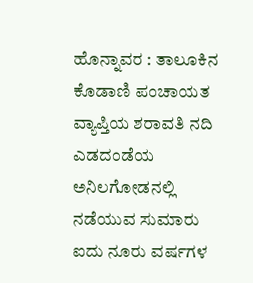ಹೊನ್ನಾವರ : ತಾಲೂಕಿನ ಕೊಡಾಣಿ ಪಂಚಾಯತ ವ್ಯಾಪ್ತಿಯ ಶರಾವತಿ ನದಿ ಎಡದಂಡೆಯ ಅನಿಲಗೋಡನಲ್ಲಿ ನಡೆಯುವ ಸುಮಾರು ಐದು ನೂರು ವರ್ಷಗಳ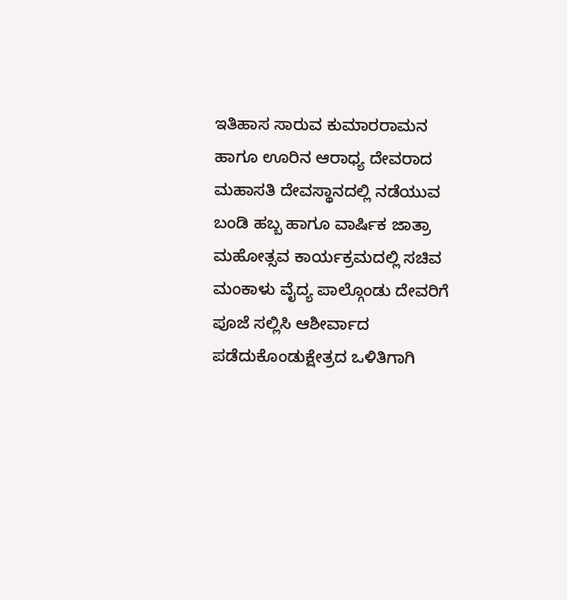ಇತಿಹಾಸ ಸಾರುವ ಕುಮಾರರಾಮನ ಹಾಗೂ ಊರಿನ ಆರಾಧ್ಯ ದೇವರಾದ ಮಹಾಸತಿ ದೇವಸ್ಥಾನದಲ್ಲಿ ನಡೆಯುವ ಬಂಡಿ ಹಬ್ಬ ಹಾಗೂ ವಾರ್ಷಿಕ ಜಾತ್ರಾ ಮಹೋತ್ಸವ ಕಾರ್ಯಕ್ರಮದಲ್ಲಿ ಸಚಿವ ಮಂಕಾಳು ವೈದ್ಯ ಪಾಲ್ಗೊಂಡು ದೇವರಿಗೆ ಪೂಜೆ ಸಲ್ಲಿಸಿ ಆಶೀರ್ವಾದ ಪಡೆದುಕೊಂಡುಕ್ಷೇತ್ರದ ಒಳಿತಿಗಾಗಿ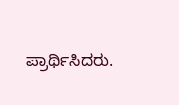ಪ್ರಾರ್ಥಿಸಿದರು.